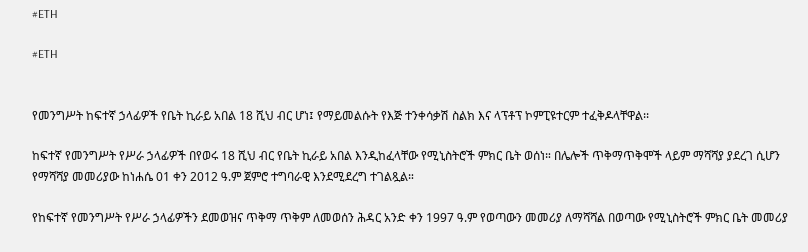#ETH

#ETH


የመንግሥት ከፍተኛ ኃላፊዎች የቤት ኪራይ አበል 18 ሺህ ብር ሆነ፤ የማይመልሱት የእጅ ተንቀሳቃሽ ስልክ እና ላፕቶፕ ኮምፒዩተርም ተፈቅዶላቸዋል፡፡

ከፍተኛ የመንግሥት የሥራ ኃላፊዎች በየወሩ 18 ሺህ ብር የቤት ኪራይ አበል እንዲከፈላቸው የሚኒስትሮች ምክር ቤት ወሰነ። በሌሎች ጥቅማጥቅሞች ላይም ማሻሻያ ያደረገ ሲሆን የማሻሻያ መመሪያው ከነሐሴ 01 ቀን 2012 ዓ.ም ጀምሮ ተግባራዊ እንደሚደረግ ተገልጿል።

የከፍተኛ የመንግሥት የሥራ ኃላፊዎችን ደመወዝና ጥቅማ ጥቅም ለመወሰን ሕዳር አንድ ቀን 1997 ዓ.ም የወጣውን መመሪያ ለማሻሻል በወጣው የሚኒስትሮች ምክር ቤት መመሪያ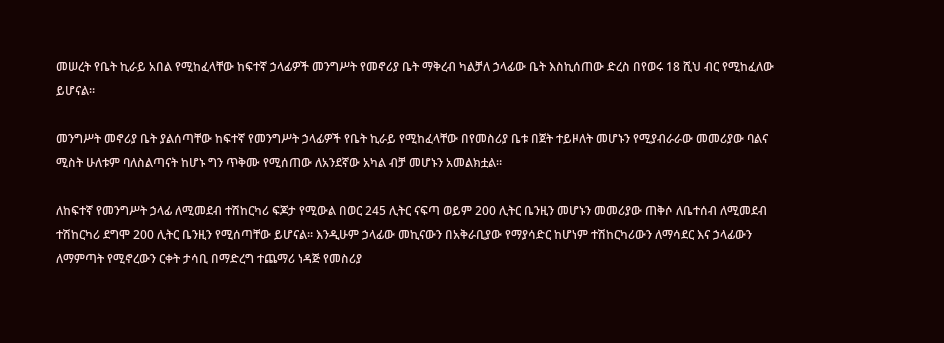መሠረት የቤት ኪራይ አበል የሚከፈላቸው ከፍተኛ ኃላፊዎች መንግሥት የመኖሪያ ቤት ማቅረብ ካልቻለ ኃላፊው ቤት እስኪሰጠው ድረስ በየወሩ 18 ሺህ ብር የሚከፈለው ይሆናል።

መንግሥት መኖሪያ ቤት ያልሰጣቸው ከፍተኛ የመንግሥት ኃላፊዎች የቤት ኪራይ የሚከፈላቸው በየመስሪያ ቤቱ በጀት ተይዞለት መሆኑን የሚያብራራው መመሪያው ባልና ሚስት ሁለቱም ባለስልጣናት ከሆኑ ግን ጥቅሙ የሚሰጠው ለአንደኛው አካል ብቻ መሆኑን አመልክቷል።

ለከፍተኛ የመንግሥት ኃላፊ ለሚመደብ ተሽከርካሪ ፍጆታ የሚውል በወር 245 ሊትር ናፍጣ ወይም 200 ሊትር ቤንዚን መሆኑን መመሪያው ጠቅሶ ለቤተሰብ ለሚመደብ ተሽከርካሪ ደግሞ 200 ሊትር ቤንዚን የሚሰጣቸው ይሆናል። እንዲሁም ኃላፊው መኪናውን በአቅራቢያው የማያሳድር ከሆነም ተሽከርካሪውን ለማሳደር እና ኃላፊውን ለማምጣት የሚኖረውን ርቀት ታሳቢ በማድረግ ተጨማሪ ነዳጅ የመስሪያ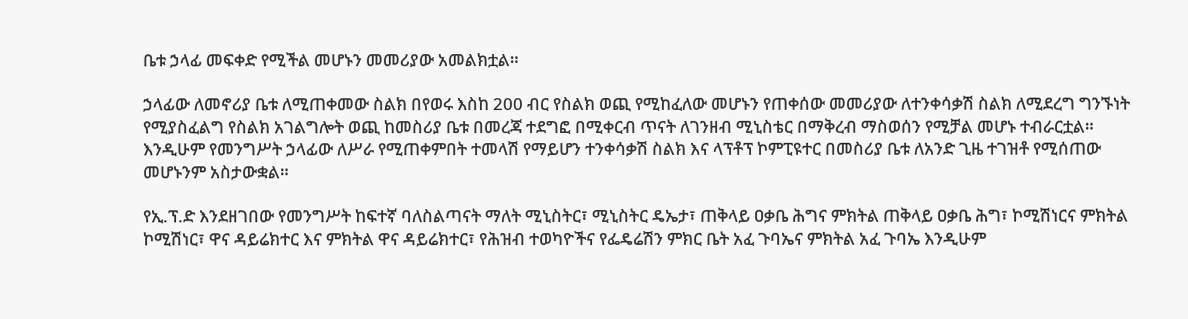ቤቱ ኃላፊ መፍቀድ የሚችል መሆኑን መመሪያው አመልክቷል።

ኃላፊው ለመኖሪያ ቤቱ ለሚጠቀመው ስልክ በየወሩ እስከ 200 ብር የስልክ ወጪ የሚከፈለው መሆኑን የጠቀሰው መመሪያው ለተንቀሳቃሽ ስልክ ለሚደረግ ግንኙነት የሚያስፈልግ የስልክ አገልግሎት ወጪ ከመስሪያ ቤቱ በመረጃ ተደግፎ በሚቀርብ ጥናት ለገንዘብ ሚኒስቴር በማቅረብ ማስወሰን የሚቻል መሆኑ ተብራርቷል። እንዲሁም የመንግሥት ኃላፊው ለሥራ የሚጠቀምበት ተመላሽ የማይሆን ተንቀሳቃሽ ስልክ እና ላፕቶፕ ኮምፒዩተር በመስሪያ ቤቱ ለአንድ ጊዜ ተገዝቶ የሚሰጠው መሆኑንም አስታውቋል።

የኢ.ፕ.ድ እንደዘገበው የመንግሥት ከፍተኛ ባለስልጣናት ማለት ሚኒስትር፣ ሚኒስትር ዴኤታ፣ ጠቅላይ ዐቃቤ ሕግና ምክትል ጠቅላይ ዐቃቤ ሕግ፣ ኮሚሽነርና ምክትል ኮሚሽነር፣ ዋና ዳይሬክተር እና ምክትል ዋና ዳይሬክተር፣ የሕዝብ ተወካዮችና የፌዴሬሽን ምክር ቤት አፈ ጉባኤና ምክትል አፈ ጉባኤ እንዲሁም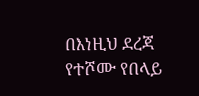በእነዚህ ደረጃ የተሾሙ የበላይ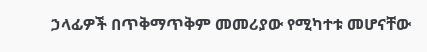ኃላፊዎች በጥቅማጥቅም መመሪያው የሚካተቱ መሆናቸው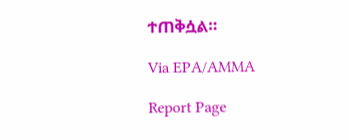ተጠቅሷል።

Via EPA/AMMA

Report Page